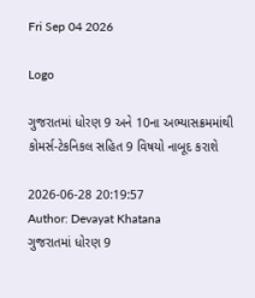Fri Sep 04 2026

Logo

ગુજરાતમાં ધોરણ 9 અને 10ના અભ્યાસક્રમમાંથી કોમર્સ-ટેકનિકલ સહિત 9 વિષયો નાબૂદ કરાશે

2026-06-28 20:19:57
Author: Devayat Khatana
ગુજરાતમાં ધોરણ 9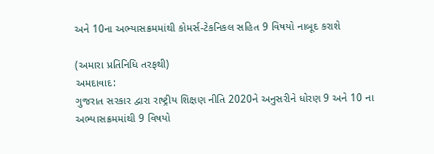અને 10ના અભ્યાસક્રમમાંથી કોમર્સ-ટેકનિકલ સહિત 9 વિષયો નાબૂદ કરાશે

(અમારા પ્રતિનિધિ તરફથી)
અમદાવાદ:
ગુજરાત સરકાર દ્વારા રાષ્ટ્રીય શિક્ષણ નીતિ 2020ને અનુસરીને ધોરણ 9 અને 10 ના અભ્યાસક્રમમાંથી 9 વિષયો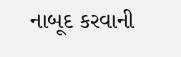નાબૂદ કરવાની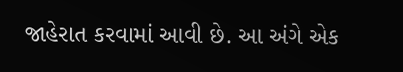જાહેરાત કરવામાં આવી છે. આ અંગે એક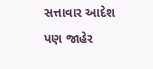સત્તાવાર આદેશ પણ જાહેર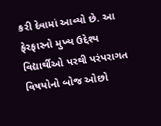કરી દેવામાં આવ્યો છે. આ ફેરફારનો મુખ્ય ઉદ્દેશ્ય વિદ્યાર્થીઓ પરથી પરંપરાગત વિષયોનો બોજ ઓછો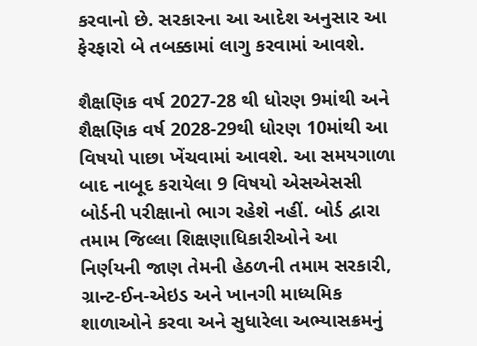કરવાનો છે. સરકારના આ આદેશ અનુસાર આ ફેરફારો બે તબક્કામાં લાગુ કરવામાં આવશે.

શૈક્ષણિક વર્ષ 2027-28 થી ધોરણ 9માંથી અને શૈક્ષણિક વર્ષ 2028-29થી ધોરણ 10માંથી આ વિષયો પાછા ખેંચવામાં આવશે. આ સમયગાળા બાદ નાબૂદ કરાયેલા 9 વિષયો એસએસસી બોર્ડની પરીક્ષાનો ભાગ રહેશે નહીં. બોર્ડ દ્વારા તમામ જિલ્લા શિક્ષણાધિકારીઓને આ નિર્ણયની જાણ તેમની હેઠળની તમામ સરકારી, ગ્રાન્ટ-ઈન-એઇડ અને ખાનગી માધ્યમિક શાળાઓને કરવા અને સુધારેલા અભ્યાસક્રમનું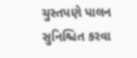ચુસ્તપણે પાલન સુનિશ્ચિત કરવા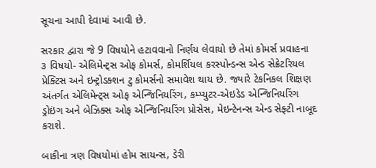સૂચના આપી દેવામાં આવી છે.

સરકાર દ્વારા જે 9 વિષયોને હટાવવાનો નિર્ણય લેવાયો છે તેમાં કોમર્સ પ્રવાહના ૩ વિષયો- એલિમેન્ટ્સ ઓફ કોમર્સ, કોમર્શિયલ કરસ્પોન્ડન્સ એન્ડ સેક્રેટરિયલ પ્રેક્ટિસ અને ઇન્ટ્રોડક્શન ટુ કોમર્સનો સમાવેશ થાય છે. જ્યારે ટેકનિકલ શિક્ષણ અંતર્ગત એલિમેન્ટ્સ ઓફ એન્જિનિયરિંગ, કમ્પ્યુટર-એઇડેડ એન્જિનિયરિંગ ડ્રોઇંગ અને બેઝિક્સ ઓફ એન્જિનિયરિંગ પ્રોસેસ, મેઇન્ટેનન્સ એન્ડ સેફ્ટી નાબૂદ કરાશે.

બાકીના ત્રણ વિષયોમાં હોમ સાયન્સ, ડેરી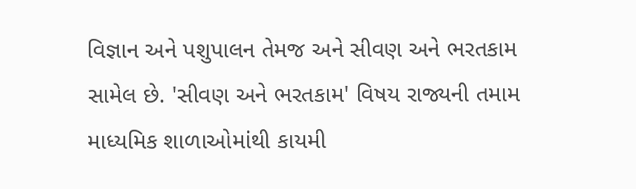વિજ્ઞાન અને પશુપાલન તેમજ અને સીવણ અને ભરતકામ  સામેલ છે. 'સીવણ અને ભરતકામ' વિષય રાજ્યની તમામ માધ્યમિક શાળાઓમાંથી કાયમી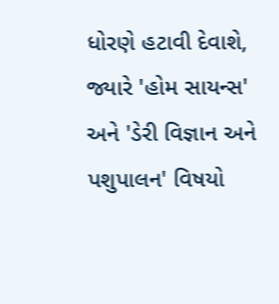ધોરણે હટાવી દેવાશે, જ્યારે 'હોમ સાયન્સ' અને 'ડેરી વિજ્ઞાન અને પશુપાલન' વિષયો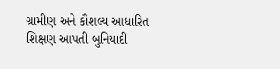ગ્રામીણ અને કૌશલ્ય આધારિત શિક્ષણ આપતી બુનિયાદી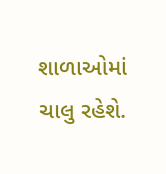શાળાઓમાં ચાલુ રહેશે.